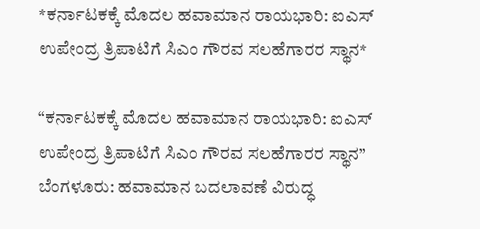*ಕರ್ನಾಟಕಕ್ಕೆ ಮೊದಲ ಹವಾಮಾನ ರಾಯಭಾರಿ: ಐಎಸ್ ಉಪೇಂದ್ರ ತ್ರಿಪಾಟಿಗೆ ಸಿಎಂ ಗೌರವ ಸಲಹೆಗಾರರ ಸ್ಥಾನ*

“ಕರ್ನಾಟಕಕ್ಕೆ ಮೊದಲ ಹವಾಮಾನ ರಾಯಭಾರಿ: ಐಎಸ್ ಉಪೇಂದ್ರ ತ್ರಿಪಾಟಿಗೆ ಸಿಎಂ ಗೌರವ ಸಲಹೆಗಾರರ ಸ್ಥಾನ”
ಬೆಂಗಳೂರು: ಹವಾಮಾನ ಬದಲಾವಣೆ ವಿರುದ್ಧ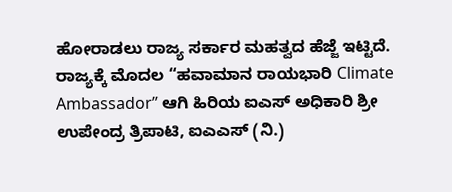ಹೋರಾಡಲು ರಾಜ್ಯ ಸರ್ಕಾರ ಮಹತ್ವದ ಹೆಜ್ಜೆ ಇಟ್ಟಿದೆ. ರಾಜ್ಯಕ್ಕೆ ಮೊದಲ “ಹವಾಮಾನ ರಾಯಭಾರಿ Climate Ambassador” ಆಗಿ ಹಿರಿಯ ಐಎಸ್ ಅಧಿಕಾರಿ ಶ್ರೀ ಉಪೇಂದ್ರ ತ್ರಿಪಾಟಿ, ಐಎಎಸ್ (ನಿ.)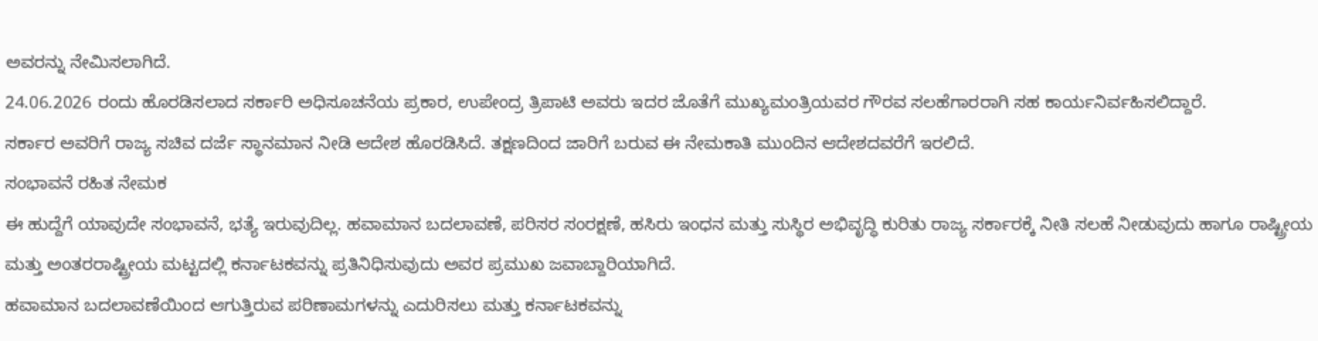ಅವರನ್ನು ನೇಮಿಸಲಾಗಿದೆ.
24.06.2026 ರಂದು ಹೊರಡಿಸಲಾದ ಸರ್ಕಾರಿ ಅಧಿಸೂಚನೆಯ ಪ್ರಕಾರ, ಉಪೇಂದ್ರ ತ್ರಿಪಾಟಿ ಅವರು ಇದರ ಜೊತೆಗೆ ಮುಖ್ಯಮಂತ್ರಿಯವರ ಗೌರವ ಸಲಹೆಗಾರರಾಗಿ ಸಹ ಕಾರ್ಯನಿರ್ವಹಿಸಲಿದ್ದಾರೆ.
ಸರ್ಕಾರ ಅವರಿಗೆ ರಾಜ್ಯ ಸಚಿವ ದರ್ಜೆ ಸ್ಥಾನಮಾನ ನೀಡಿ ಆದೇಶ ಹೊರಡಿಸಿದೆ. ತಕ್ಷಣದಿಂದ ಜಾರಿಗೆ ಬರುವ ಈ ನೇಮಕಾತಿ ಮುಂದಿನ ಆದೇಶದವರೆಗೆ ಇರಲಿದೆ.
ಸಂಭಾವನೆ ರಹಿತ ನೇಮಕ
ಈ ಹುದ್ದೆಗೆ ಯಾವುದೇ ಸಂಭಾವನೆ, ಭತ್ಯೆ ಇರುವುದಿಲ್ಲ. ಹವಾಮಾನ ಬದಲಾವಣೆ, ಪರಿಸರ ಸಂರಕ್ಷಣೆ, ಹಸಿರು ಇಂಧನ ಮತ್ತು ಸುಸ್ಥಿರ ಅಭಿವೃದ್ಧಿ ಕುರಿತು ರಾಜ್ಯ ಸರ್ಕಾರಕ್ಕೆ ನೀತಿ ಸಲಹೆ ನೀಡುವುದು ಹಾಗೂ ರಾಷ್ಟ್ರೀಯ ಮತ್ತು ಅಂತರರಾಷ್ಟ್ರೀಯ ಮಟ್ಟದಲ್ಲಿ ಕರ್ನಾಟಕವನ್ನು ಪ್ರತಿನಿಧಿಸುವುದು ಅವರ ಪ್ರಮುಖ ಜವಾಬ್ದಾರಿಯಾಗಿದೆ.
ಹವಾಮಾನ ಬದಲಾವಣೆಯಿಂದ ಆಗುತ್ತಿರುವ ಪರಿಣಾಮಗಳನ್ನು ಎದುರಿಸಲು ಮತ್ತು ಕರ್ನಾಟಕವನ್ನು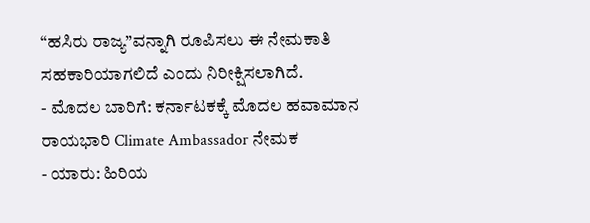“ಹಸಿರು ರಾಜ್ಯ”ವನ್ನಾಗಿ ರೂಪಿಸಲು ಈ ನೇಮಕಾತಿ ಸಹಕಾರಿಯಾಗಲಿದೆ ಎಂದು ನಿರೀಕ್ಷಿಸಲಾಗಿದೆ.
- ಮೊದಲ ಬಾರಿಗೆ: ಕರ್ನಾಟಕಕ್ಕೆ ಮೊದಲ ಹವಾಮಾನ ರಾಯಭಾರಿ Climate Ambassador ನೇಮಕ
- ಯಾರು: ಹಿರಿಯ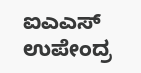ಐಎಎಸ್ ಉಪೇಂದ್ರ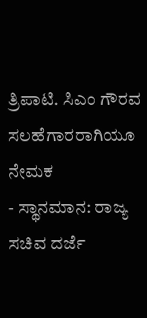ತ್ರಿಪಾಟಿ. ಸಿಎಂ ಗೌರವ ಸಲಹೆಗಾರರಾಗಿಯೂ ನೇಮಕ
- ಸ್ಥಾನಮಾನ: ರಾಜ್ಯ ಸಚಿವ ದರ್ಜೆ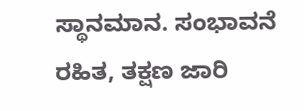ಸ್ಥಾನಮಾನ. ಸಂಭಾವನೆ ರಹಿತ, ತಕ್ಷಣ ಜಾರಿ